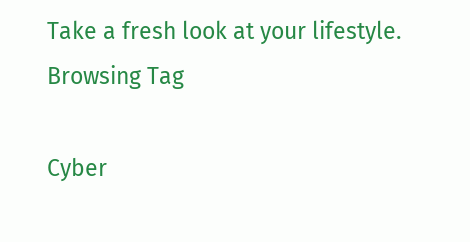Take a fresh look at your lifestyle.
Browsing Tag

Cyber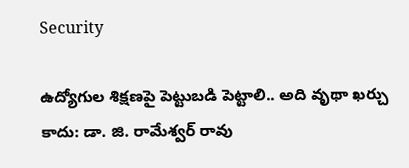Security

ఉద్యోగుల శిక్షణపై పెట్టుబడి పెట్టాలి.. అది వృథా ఖర్చు కాదు: డా. జి. రామేశ్వర్ రావు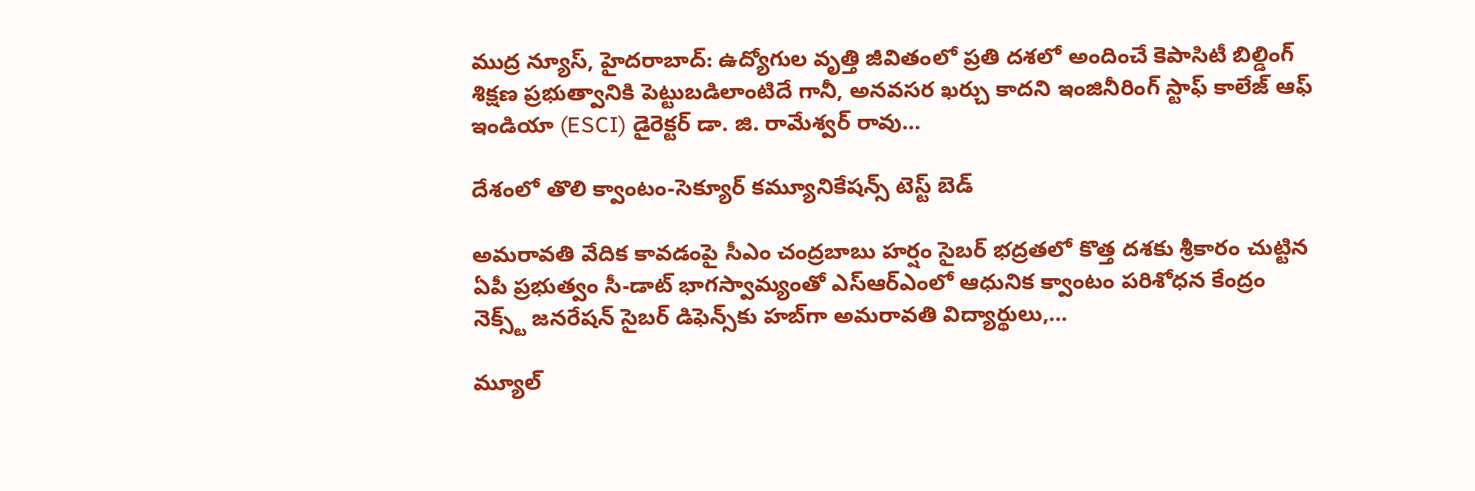ముద్ర న్యూస్, హైదరాబాద్: ఉద్యోగుల వృత్తి జీవితంలో ప్రతి దశలో అందించే కెపాసిటీ బిల్డింగ్ శిక్షణ ప్రభుత్వానికి పెట్టుబడిలాంటిదే గానీ, అనవసర ఖర్చు కాదని ఇంజినీరింగ్ స్టాఫ్ కాలేజ్ ఆఫ్ ఇండియా (ESCI) డైరెక్టర్ డా. జి. రామేశ్వర్ రావు…

దేశంలో తొలి క్వాంటం-సెక్యూర్ కమ్యూనికేషన్స్ టెస్ట్ బెడ్

అమరావతి వేదిక కావడంపై సీఎం చంద్రబాబు హర్షం సైబర్ భద్రతలో కొత్త దశకు శ్రీకారం చుట్టిన ఏపీ ప్రభుత్వం సీ-డాట్ భాగస్వామ్యంతో ఎస్ఆర్ఎంలో ఆధునిక క్వాంటం పరిశోధన కేంద్రం నెక్స్ట్ జనరేషన్ సైబర్ డిఫెన్స్‌కు హబ్‌గా అమరావతి విద్యార్థులు,…

మ్యూల్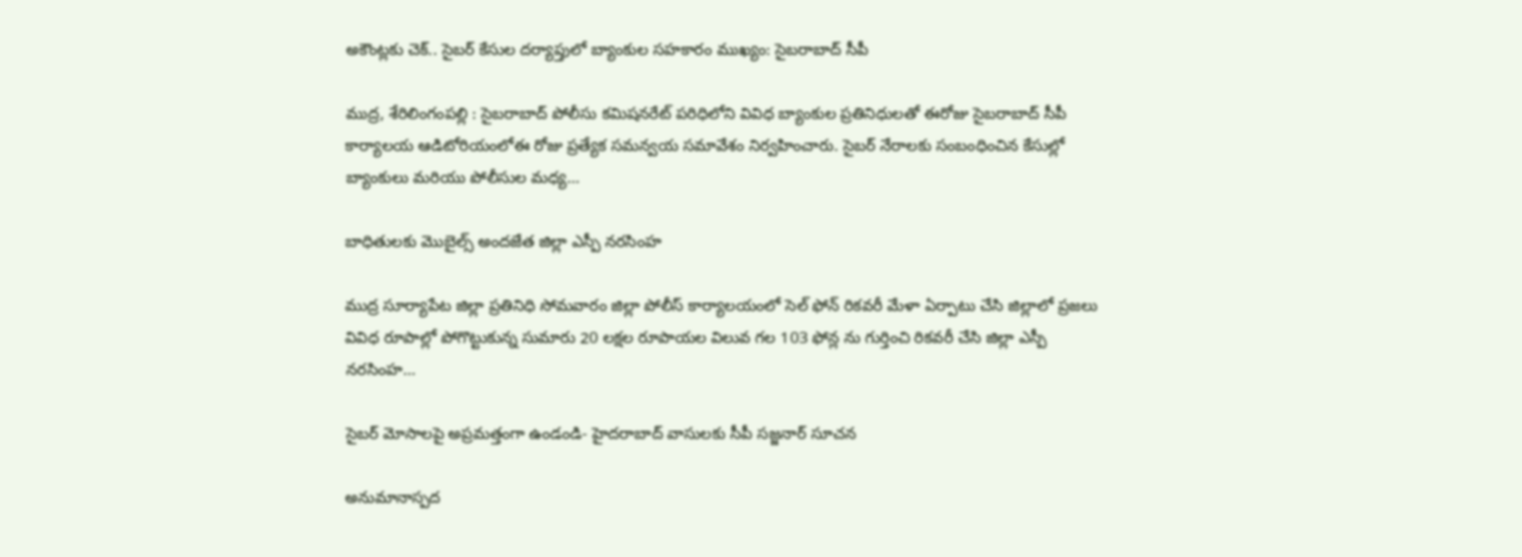అకౌంట్లకు చెక్.. సైబర్ కేసుల దర్యాప్తులో బ్యాంకుల సహకారం ముఖ్యం: సైబరాబాద్ సీపీ

ముద్ర, శేరిలింగంపల్లి : సైబరాబాద్ పోలీసు కమిషనరేట్ పరిధిలోని వివిధ బ్యాంకుల ప్రతినిధులతో ఈరోజు సైబరాబాద్ సీపీ కార్యాలయ ఆడిటోరియంలోఈ రోజు ప్రత్యేక సమన్వయ సమావేశం నిర్వహించారు. సైబర్ నేరాలకు సంబంధించిన కేసుల్లో బ్యాంకులు మరియు పోలీసుల మధ్య…

బాధితులకు మొబైల్స్ అందజేత జిల్లా ఎస్పీ నరసింహ

ముద్ర సూర్యాపేట జిల్లా ప్రతినిధి సోమవారం జిల్లా పోలీస్ కార్యాలయంలో సెల్ ఫోన్ రికవరీ మేళా ఏర్పాటు చేసి జిల్లాలో ప్రజలు వివిధ రూపాల్లో పోగొట్టుకున్న సుమారు 20 లక్షల రూపాయల విలువ గల 103 ఫోన్ల ను గుర్తించి రికవరీ చేసి జిల్లా ఎస్పీ నరసింహ…

సైబర్ మోసాలపై అప్రమత్తంగా ఉండండి- హైదరాబాద్ వాసులకు సీపీ సజ్జనార్ సూచన

అనుమానాస్పద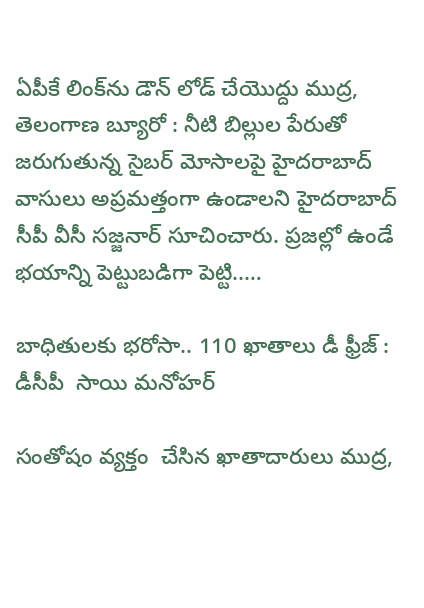ఏపీకే లింక్‌ను డౌన్ లోడ్ చేయొద్దు ముద్ర, తెలంగాణ బ్యూరో : నీటి బిల్లుల పేరుతో జరుగుతున్న సైబర్ మోసాలపై హైదరాబాద్ వాసులు అప్రమత్తంగా ఉండాలని హైదరాబాద్ సీపీ వీసీ సజ్జనార్ సూచించారు. ప్రజల్లో ఉండే భయాన్ని పెట్టుబడిగా పెట్టి..…

బాధితులకు భరోసా.. 110 ఖాతాలు డీ ఫ్రీజ్ : డీసీపీ  సాయి మనోహర్

సంతోషం వ్యక్తం  చేసిన ఖాతాదారులు ముద్ర,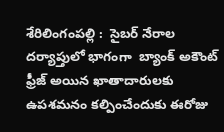శేరిలింగంపల్లి :  సైబర్ నేరాల దర్యాప్తులో భాగంగా  బ్యాంక్ అకౌంట్ ఫ్రీజ్ అయిన ఖాతాదారులకు ఉపశమనం కల్పించేందుకు ఈరోజు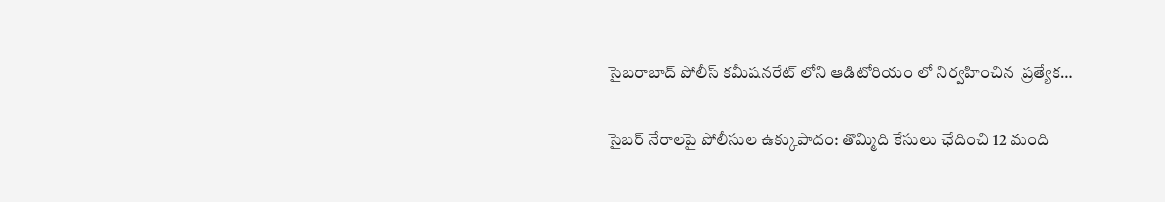సైబరాబాద్ పోలీస్ కమీషనరేట్ లోని ఆడిటోరియం లో నిర్వహించిన  ప్రత్యేక…

సైబర్ నేరాలపై పోలీసుల ఉక్కుపాదం: తొమ్మిది కేసులు ఛేదించి 12 మంది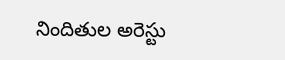నిందితుల అరెస్టు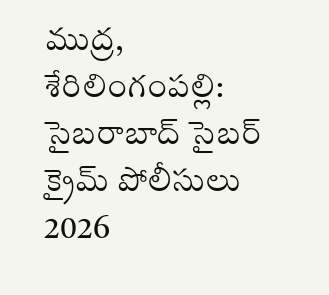ముద్ర, శేరిలింగంపల్లి: సైబరాబాద్ సైబర్ క్రైమ్ పోలీసులు 2026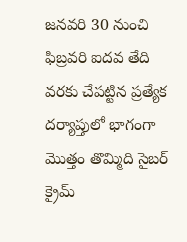జనవరి 30 నుంచి ఫిబ్రవరి ఐదవ తేది వరకు చేపట్టిన ప్రత్యేక దర్యాప్తులో భాగంగా మొత్తం తొమ్మిది సైబర్ క్రైమ్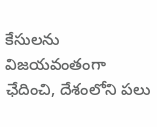కేసులను విజయవంతంగా ఛేదించి, దేశంలోని పలు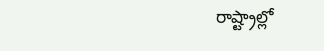రాష్ట్రాల్లో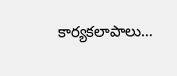కార్యకలాపాలు…